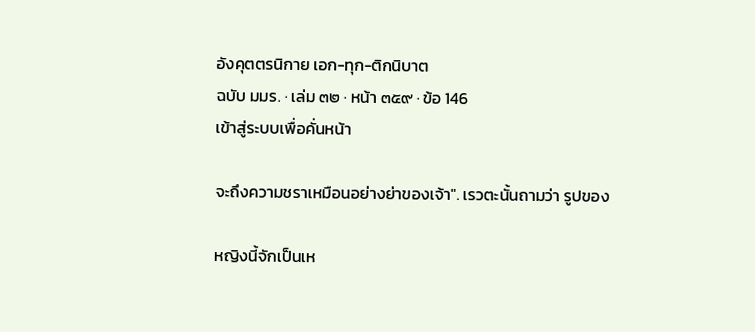อังคุตตรนิกาย เอก-ทุก-ติกนิบาต
ฉบับ มมร. · เล่ม ๓๒ · หน้า ๓๕๙ · ข้อ 146
เข้าสู่ระบบเพื่อคั่นหน้า

จะถึงความชราเหมือนอย่างย่าของเจ้า". เรวตะนั้นถามว่า รูปของ

หญิงนี้จักเป็นเห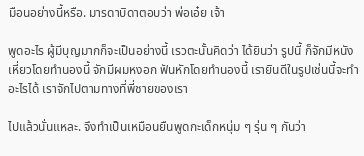มือนอย่างนี้หรือ. มารดาบิดาตอบว่า พ่อเอ๋ย เจ้า

พูดอะไร ผู้มีบุญมากก็จะเป็นอย่างนี้ เรวตะนั้นคิดว่า ได้ยินว่า รูปนี้ ก็จักมีหนังเหี่ยวโดยทำนองนี้ จักมีผมหงอก ฟันหักโดยทำนองนี้ เรายินดีในรูปเช่นนี้จะทำอะไรได้ เราจักไปตามทางที่พี่ชายของเรา

ไปแล้วนั่นแหละ. จึงทำเป็นเหมือนยืนพูดกะเด็กหนุ่ม ๆ รุ่น ๆ กันว่า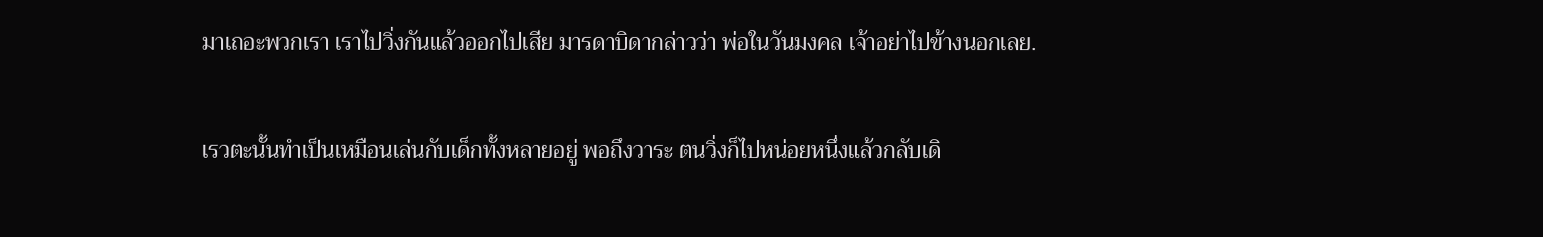มาเถอะพวกเรา เราไปวิ่งกันแล้วออกไปเสีย มารดาบิดากล่าวว่า พ่อในวันมงคล เจ้าอย่าไปข้างนอกเลย.

เรวตะนั้นทำเป็นเหมือนเล่นกับเด็กทั้งหลายอยู่ พอถึงวาระ ตนวิ่งก็ไปหน่อยหนึ่งแล้วกลับเดิ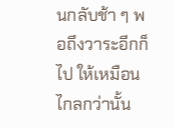นกลับช้า ๆ พอถึงวาระอีกก็ไป ให้เหมือนไกลกว่านั้น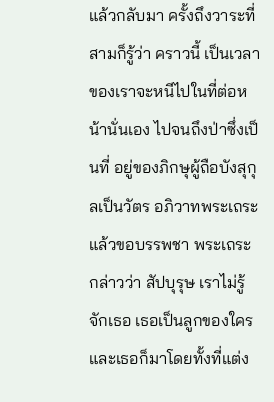แล้วกลับมา ครั้งถึงวาระที่สามก็รู้ว่า คราวนี้ เป็นเวลาของเราจะหนีไปในที่ต่อหน้านั่นเอง ไปจนถึงป่าซึ่งเป็นที่ อยู่ของภิกษุผู้ถือบังสุกุลเป็นวัตร อภิวาทพระเถระแล้วขอบรรพชา พระเถระกล่าวว่า สัปบุรุษ เราไม่รู้จักเธอ เธอเป็นลูกของใคร และเธอก็มาโดยทั้งที่แต่ง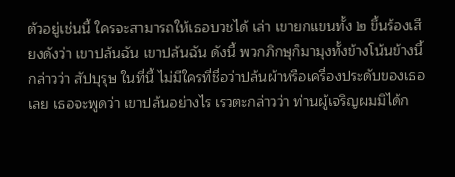ตัวอยู่เช่นนี้ ใครจะสามารถให้เธอบวชได้ เล่า เขายกแขนทั้ง ๒ ขึ้นร้องเสียงดังว่า เขาปล้นฉัน เขาปล้นฉัน ดังนี้ พวกภิกษุก็มามุงทั้งข้างโน้นข้างนี้กล่าวว่า สัปบุรุษ ในที่นี้ ไม่มีใครที่ชื่อว่าปล้นผ้าหรือเครื่องประดับของเธอเลย เธอจะพูดว่า เขาปล้นอย่างไร เรวตะกล่าวว่า ท่านผู้เจริญผมมิได้ก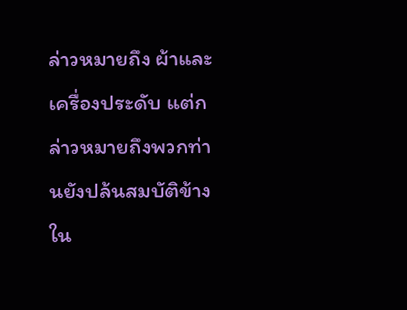ล่าวหมายถึง ผ้าและเครื่องประดับ แต่กล่าวหมายถึงพวกท่านยังปล้นสมบัติข้างใน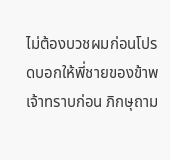ไม่ต้องบวชผมก่อนโปรดบอกให้พี่ชายของข้าพเจ้าทราบก่อน ภิกษุถาม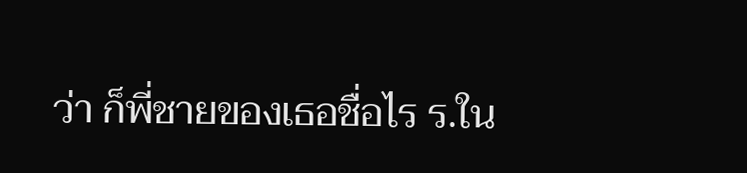ว่า ก็พี่ชายของเธอชื่อไร ร.ใน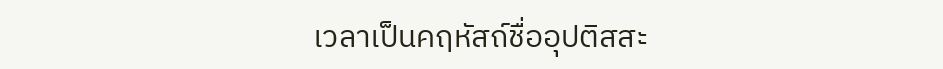เวลาเป็นคฤหัสถ์ชื่ออุปติสสะ